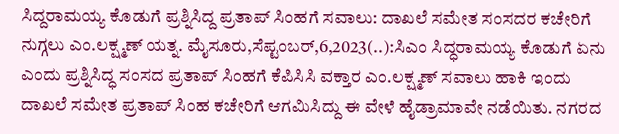ಸಿದ್ದರಾಮಯ್ಯ ಕೊಡುಗೆ ಪ್ರಶ್ನಿಸಿದ್ದ ಪ್ರತಾಪ್ ಸಿಂಹಗೆ ಸವಾಲು: ದಾಖಲೆ ಸಮೇತ ಸಂಸದರ ಕಚೇರಿಗೆ ನುಗ್ಗಲು ಎಂ.ಲಕ್ಷ್ಮಣ್ ಯತ್ನ. ಮೈಸೂರು,ಸೆಪ್ಟಂಬರ್,6,2023(..):ಸಿಎಂ ಸಿದ್ಧರಾಮಯ್ಯ ಕೊಡುಗೆ ಏನು ಎಂದು ಪ್ರಶ್ನಿಸಿದ್ಧ ಸಂಸದ ಪ್ರತಾಪ್ ಸಿಂಹಗೆ ಕೆಪಿಸಿಸಿ ವಕ್ತಾರ ಎಂ.ಲಕ್ಷ್ಮಣ್ ಸವಾಲು ಹಾಕಿ ಇಂದು ದಾಖಲೆ ಸಮೇತ ಪ್ರತಾಪ್ ಸಿಂಹ ಕಚೇರಿಗೆ ಆಗಮಿಸಿದ್ದು ಈ ವೇಳೆ ಹೈಡ್ರಾಮಾವೇ ನಡೆಯಿತು. ನಗರದ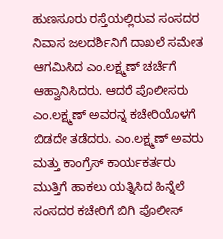ಹುಣಸೂರು ರಸ್ತೆಯಲ್ಲಿರುವ ಸಂಸದರ ನಿವಾಸ ಜಲದರ್ಶಿನಿಗೆ ದಾಖಲೆ ಸಮೇತ ಆಗಮಿಸಿದ ಎಂ.ಲಕ್ಷ್ಮಣ್ ಚರ್ಚೆಗೆ ಆಹ್ವಾನಿಸಿದರು. ಆದರೆ ಪೊಲೀಸರು ಎಂ.ಲಕ್ಷ್ಮಣ್ ಅವರನ್ನ ಕಚೇರಿಯೊಳಗೆ ಬಿಡದೇ ತಡೆದರು. ಎಂ.ಲಕ್ಷ್ಮಣ್ ಅವರು ಮತ್ತು ಕಾಂಗ್ರೆಸ್ ಕಾರ್ಯಕರ್ತರು ಮುತ್ತಿಗೆ ಹಾಕಲು ಯತ್ನಿಸಿದ ಹಿನ್ನೆಲೆ ಸಂಸದರ ಕಚೇರಿಗೆ ಬಿಗಿ ಪೊಲೀಸ್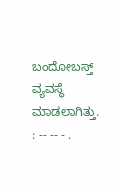ಬಂದೋಬಸ್ತ್ ವ್ಯವಸ್ಥೆ ಮಾಡಲಾಗಿತ್ತು. : -- -- - .